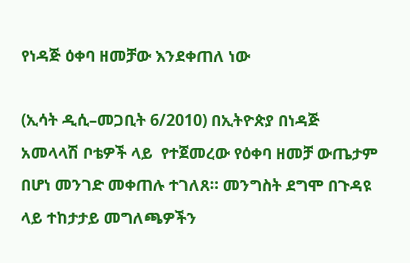የነዳጅ ዕቀባ ዘመቻው እንደቀጠለ ነው

(ኢሳት ዲሲ–መጋቢት 6/2010) በኢትዮጵያ በነዳጅ አመላላሽ ቦቴዎች ላይ  የተጀመረው የዕቀባ ዘመቻ ውጤታም በሆነ መንገድ መቀጠሉ ተገለጸ። መንግስት ደግሞ በጉዳዩ ላይ ተከታታይ መግለጫዎችን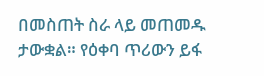በመስጠት ስራ ላይ መጠመዱ ታውቋል። የዕቀባ ጥሪውን ይፋ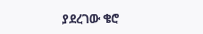ያደረገው ቄሮ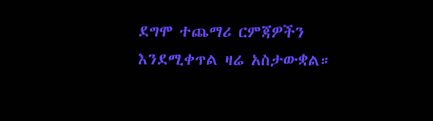ደግሞ ተጨማሪ ርምጃዎችን እንደሚቀጥል ዛሬ አስታውቋል።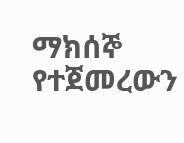ማክሰኞ የተጀመረውን